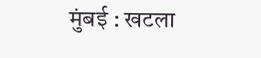मुंबई : खटला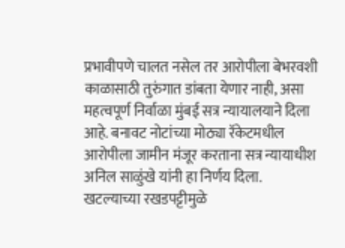प्रभावीपणे चालत नसेल तर आरोपीला बेभरवशी काळासाठी तुरुंगात डांबता येणार नाही, असा महत्वपूर्ण निर्वाळा मुंबई सत्र न्यायालयाने दिला आहे. बनावट नोटांच्या मोठ्या रॅकेटमधील आरोपीला जामीन मंजूर करताना सत्र न्यायाधीश अनिल साळुंखे यांनी हा निर्णय दिला. खटल्याच्या रखडपट्टीमुळे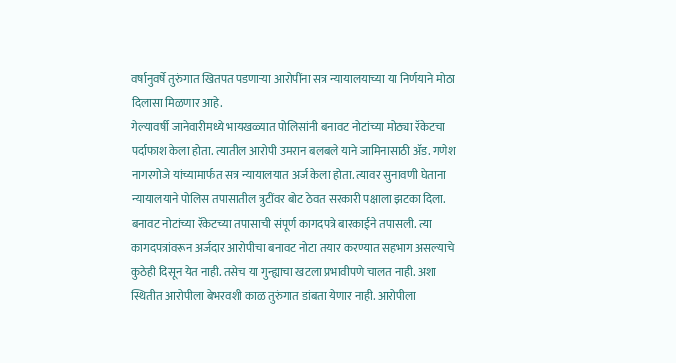वर्षानुवर्षे तुरुंगात खितपत पडणाऱ्या आरोपींना सत्र न्यायालयाच्या या निर्णयाने मोठा दिलासा मिळणार आहे.
गेल्यावर्षी जानेवारीमध्ये भायखळ्यात पोलिसांनी बनावट नोटांच्या मोठ्या रॅकेटचा पर्दाफाश केला होता. त्यातील आरोपी उमरान बलबले याने जामिनासाठी ॲड. गणेश नागरगोजे यांच्यामार्फत सत्र न्यायालयात अर्ज केला होता. त्यावर सुनावणी घेताना न्यायालयाने पोलिस तपासातील त्रुटींवर बोट ठेवत सरकारी पक्षाला झटका दिला. बनावट नोटांच्या रॅकेटच्या तपासाची संपूर्ण कागदपत्रे बारकाईने तपासली. त्या कागदपत्रांवरून अर्जदार आरोपीचा बनावट नोटा तयार करण्यात सहभाग असल्याचे कुठेही दिसून येत नाही. तसेच या गुन्ह्याचा खटला प्रभावीपणे चालत नाही. अशा स्थितीत आरोपीला बेभरवशी काळ तुरुंगात डांबता येणार नाही. आरोपीला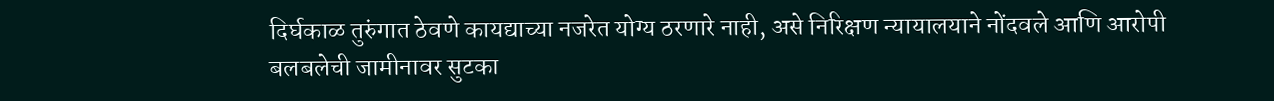दिर्घकाळ तुरुंगात ठेवणे कायद्याच्या नजरेत योग्य ठरणारे नाही, असे निरिक्षण न्यायालयाने नोंदवले आणि आरोपी बलबलेची जामीनावर सुटका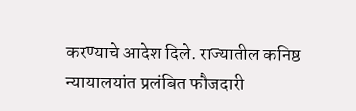करण्याचे आदेश दिले. राज्यातील कनिष्ठ न्यायालयांत प्रलंबित फौजदारी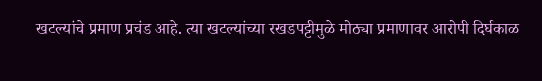खटल्यांचे प्रमाण प्रचंड आहे. त्या खटल्यांच्या रखडपट्टीमुळे मोठ्या प्रमाणावर आरोपी दिर्घकाळ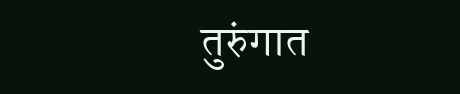तुरुंगात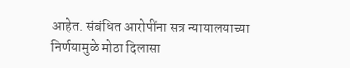आहेत. संबंधित आरोपींना सत्र न्यायालयाच्या निर्णयामुळे मोठा दिलासा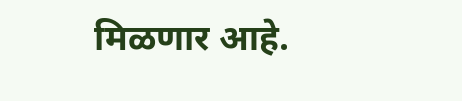मिळणार आहे.